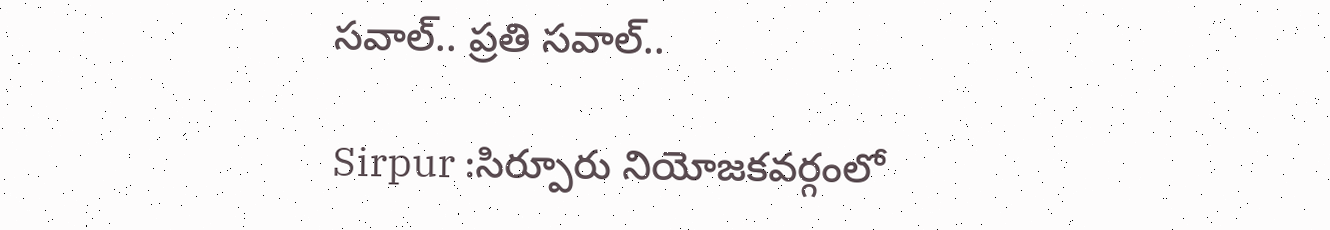స‌వాల్‌.. ప్ర‌తి స‌వాల్‌..

Sirpur :సిర్పూరు నియోజ‌క‌వ‌ర్గంలో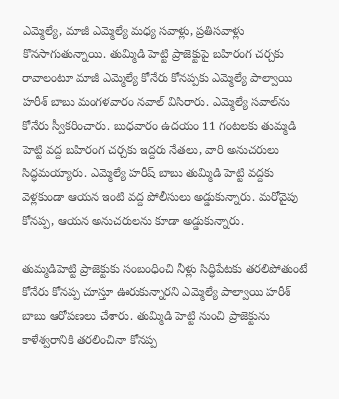ఎమ్మెల్యే, మాజీ ఎమ్మెల్యే మధ్య సవాళ్లు, ప్రతిసవాళ్లు కొనసాగుతున్నాయి. తుమ్మిడి హెట్టి ప్రాజెక్టుపై బహిరంగ చర్చకు రావాలంటూ మాజీ ఎమ్మెల్యే కోనేరు కోనప్పకు ఎమ్మెల్యే పాల్వాయి హరీశ్ బాబు మంగళవారం నవాల్ విసిరారు. ఎమ్మెల్యే సవాల్‌ను కోనేరు స్వీకరించారు. బుధ‌వారం ఉదయం 11 గంటలకు తుమ్మడి హెట్టి వద్ద బహిరంగ చర్చకు ఇద్దరు నేతలు, వారి అనుచరులు సిద్ధమయ్యారు. ఎమ్మెల్యే హరీష్ బాబు తుమ్మిడి హెట్టి వద్దకు వెళ్లకుండా ఆయన ఇంటి వద్ద పోలీసులు అడ్డుకున్నారు. మరోవైపు కోనప్ప, ఆయన అనుచరులను కూడా అడ్డుకున్నారు.

తుమ్మ‌డిహెట్టి ప్రాజెక్టుకు సంబంధించి నీళ్లు సిద్ధిపేటకు తరలిపోతుంటే కోనేరు కోనప్ప చూస్తూ ఊరుకున్నారని ఎమ్మెల్యే పాల్వాయి హరీశ్ బాబు ఆరోపణలు చేశారు. తుమ్మిడి హెట్టి నుంచి ప్రాజెక్టును కాళేశ్వరానికి తరలించినా కోనప్ప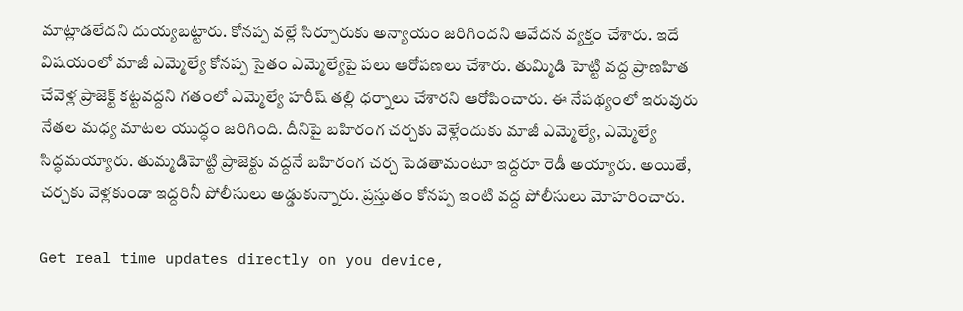మాట్లాడలేదని దుయ్య‌బ‌ట్టారు. కోనప్ప వల్లే సిర్పూరుకు అన్యాయం జరిగిందని ఆవేద‌న వ్య‌క్తం చేశారు. ఇదే విష‌యంలో మాజీ ఎమ్మెల్యే కోన‌ప్ప సైతం ఎమ్మెల్యేపై ప‌లు ఆరోప‌ణ‌లు చేశారు. తుమ్మిడి హెట్టి వద్ద ప్రాణహిత చేవెళ్ల ప్రాజెక్ట్ కట్టవద్దని గతంలో ఎమ్మెల్యే హరీష్ తల్లి ధర్నాలు చేశారని ఆరోపించారు. ఈ నేప‌థ్యంలో ఇరువురు నేత‌ల మ‌ధ్య మాటల యుద్ధం జరిగింది. దీనిపై బహిరంగ చర్చకు వెళ్లేందుకు మాజీ ఎమ్మెల్యే, ఎమ్మెల్యే సిద్ధమయ్యారు. తుమ్మ‌డిహెట్టి ప్రాజెక్టు వ‌ద్ద‌నే బ‌హిరంగ చ‌ర్చ పెడ‌తామంటూ ఇద్ద‌రూ రెడీ అయ్యారు. అయితే, చర్చకు వెళ్లకుండా ఇద్దరినీ పోలీసులు అడ్డుకున్నారు. ప్రస్తుతం కోనప్ప ఇంటి వద్ద పోలీసులు మోహరించారు.

Get real time updates directly on you device,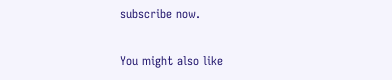subscribe now.

You might also like